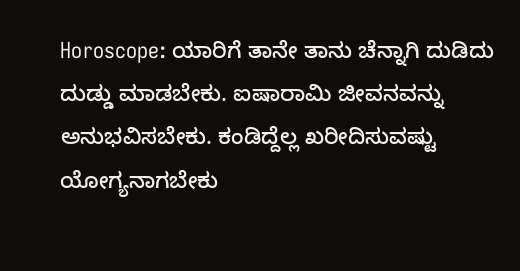Horoscope: ಯಾರಿಗೆ ತಾನೇ ತಾನು ಚೆನ್ನಾಗಿ ದುಡಿದು ದುಡ್ಡು ಮಾಡಬೇಕು. ಐಷಾರಾಮಿ ಜೀವನವನ್ನು ಅನುಭವಿಸಬೇಕು. ಕಂಡಿದ್ದೆಲ್ಲ ಖರೀದಿಸುವಷ್ಟು ಯೋಗ್ಯನಾಗಬೇಕು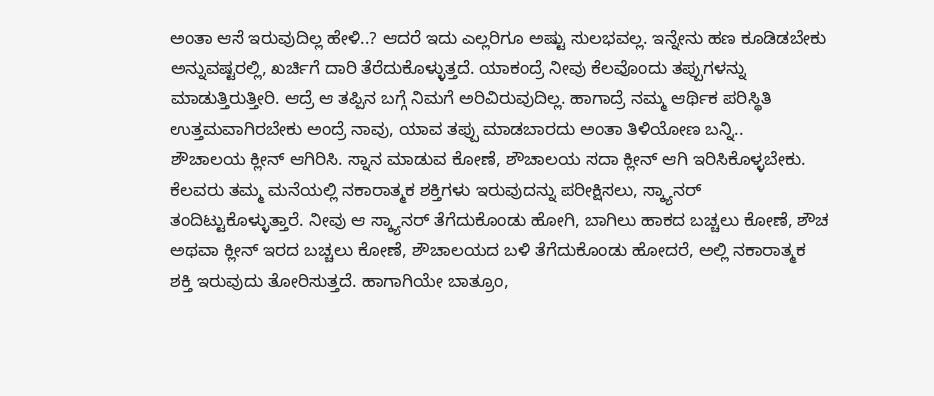ಅಂತಾ ಆಸೆ ಇರುವುದಿಲ್ಲ ಹೇಳಿ..? ಆದರೆ ಇದು ಎಲ್ಲರಿಗೂ ಅಷ್ಟು ಸುಲಭವಲ್ಲ. ಇನ್ನೇನು ಹಣ ಕೂಡಿಡಬೇಕು ಅನ್ನುವಷ್ಟರಲ್ಲಿ, ಖರ್ಚಿಗೆ ದಾರಿ ತೆರೆದುಕೊಳ್ಳುತ್ತದೆ. ಯಾಕಂದ್ರೆ ನೀವು ಕೆಲವೊಂದು ತಪ್ಪುಗಳನ್ನು ಮಾಡುತ್ತಿರುತ್ತೀರಿ. ಆದ್ರೆ ಆ ತಪ್ಪಿನ ಬಗ್ಗೆ ನಿಮಗೆ ಅರಿವಿರುವುದಿಲ್ಲ. ಹಾಗಾದ್ರೆ ನಮ್ಮ ಆರ್ಥಿಕ ಪರಿಸ್ಥಿತಿ ಉತ್ತಮವಾಗಿರಬೇಕು ಅಂದ್ರೆ ನಾವು, ಯಾವ ತಪ್ಪು ಮಾಡಬಾರದು ಅಂತಾ ತಿಳಿಯೋಣ ಬನ್ನಿ..
ಶೌಚಾಲಯ ಕ್ಲೀನ್ ಆಗಿರಿಸಿ. ಸ್ನಾನ ಮಾಡುವ ಕೋಣೆ, ಶೌಚಾಲಯ ಸದಾ ಕ್ಲೀನ್ ಆಗಿ ಇರಿಸಿಕೊಳ್ಳಬೇಕು. ಕೆಲವರು ತಮ್ಮ ಮನೆಯಲ್ಲಿ ನಕಾರಾತ್ಮಕ ಶಕ್ತಿಗಳು ಇರುವುದನ್ನು ಪರೀಕ್ಷಿಸಲು, ಸ್ಕ್ಯಾನರ್ ತಂದಿಟ್ಟುಕೊಳ್ಳುತ್ತಾರೆ. ನೀವು ಆ ಸ್ಕ್ಯಾನರ್ ತೆಗೆದುಕೊಂಡು ಹೋಗಿ, ಬಾಗಿಲು ಹಾಕದ ಬಚ್ಚಲು ಕೋಣೆ, ಶೌಚ ಅಥವಾ ಕ್ಲೀನ್ ಇರದ ಬಚ್ಚಲು ಕೋಣೆ, ಶೌಚಾಲಯದ ಬಳಿ ತೆಗೆದುಕೊಂಡು ಹೋದರೆ, ಅಲ್ಲಿ ನಕಾರಾತ್ಮಕ ಶಕ್ತಿ ಇರುವುದು ತೋರಿಸುತ್ತದೆ. ಹಾಗಾಗಿಯೇ ಬಾತ್ರೂಂ,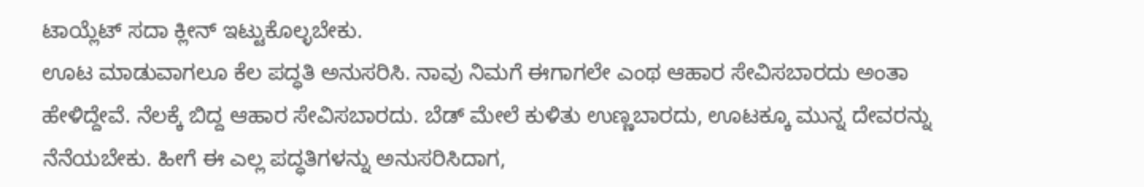ಟಾಯ್ಲೆಟ್ ಸದಾ ಕ್ಲೀನ್ ಇಟ್ಟುಕೊಲ್ಳಬೇಕು.
ಊಟ ಮಾಡುವಾಗಲೂ ಕೆಲ ಪದ್ಧತಿ ಅನುಸರಿಸಿ. ನಾವು ನಿಮಗೆ ಈಗಾಗಲೇ ಎಂಥ ಆಹಾರ ಸೇವಿಸಬಾರದು ಅಂತಾ ಹೇಳಿದ್ದೇವೆ. ನೆಲಕ್ಕೆ ಬಿದ್ದ ಆಹಾರ ಸೇವಿಸಬಾರದು. ಬೆಡ್ ಮೇಲೆ ಕುಳಿತು ಉಣ್ಣಬಾರದು, ಊಟಕ್ಕೂ ಮುನ್ನ ದೇವರನ್ನು ನೆನೆಯಬೇಕು. ಹೀಗೆ ಈ ಎಲ್ಲ ಪದ್ಧತಿಗಳನ್ನು ಅನುಸರಿಸಿದಾಗ,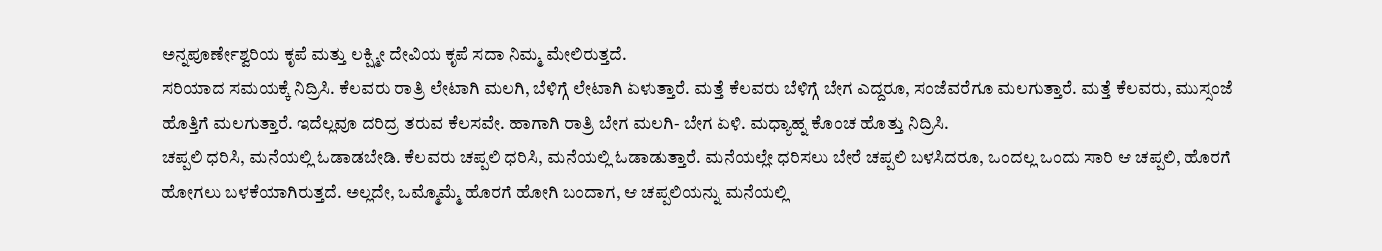ಅನ್ನಪೂರ್ಣೇಶ್ವರಿಯ ಕೃಪೆ ಮತ್ತು ಲಕ್ಷ್ಮೀ ದೇವಿಯ ಕೃಪೆ ಸದಾ ನಿಮ್ಮ ಮೇಲಿರುತ್ತದೆ.
ಸರಿಯಾದ ಸಮಯಕ್ಕೆ ನಿದ್ರಿಸಿ. ಕೆಲವರು ರಾತ್ರಿ ಲೇಟಾಗಿ ಮಲಗಿ, ಬೆಳಿಗ್ಗೆ ಲೇಟಾಗಿ ಏಳುತ್ತಾರೆ. ಮತ್ತೆ ಕೆಲವರು ಬೆಳಿಗ್ಗೆ ಬೇಗ ಎದ್ದರೂ, ಸಂಜೆವರೆಗೂ ಮಲಗುತ್ತಾರೆ. ಮತ್ತೆ ಕೆಲವರು, ಮುಸ್ಸಂಜೆ ಹೊತ್ತಿಗೆ ಮಲಗುತ್ತಾರೆ. ಇದೆಲ್ಲವೂ ದರಿದ್ರ ತರುವ ಕೆಲಸವೇ. ಹಾಗಾಗಿ ರಾತ್ರಿ ಬೇಗ ಮಲಗಿ- ಬೇಗ ಏಳಿ. ಮಧ್ಯಾಹ್ನ ಕೊಂಚ ಹೊತ್ತು ನಿದ್ರಿಸಿ.
ಚಪ್ಪಲಿ ಧರಿಸಿ, ಮನೆಯಲ್ಲಿ ಓಡಾಡಬೇಡಿ. ಕೆಲವರು ಚಪ್ಪಲಿ ಧರಿಸಿ, ಮನೆಯಲ್ಲಿ ಓಡಾಡುತ್ತಾರೆ. ಮನೆಯಲ್ಲೇ ಧರಿಸಲು ಬೇರೆ ಚಪ್ಪಲಿ ಬಳಸಿದರೂ, ಒಂದಲ್ಲ ಒಂದು ಸಾರಿ ಆ ಚಪ್ಪಲಿ, ಹೊರಗೆ ಹೋಗಲು ಬಳಕೆಯಾಗಿರುತ್ತದೆ. ಅಲ್ಲದೇ, ಒಮ್ಮೊಮ್ಮೆ ಹೊರಗೆ ಹೋಗಿ ಬಂದಾಗ, ಆ ಚಪ್ಪಲಿಯನ್ನು ಮನೆಯಲ್ಲಿ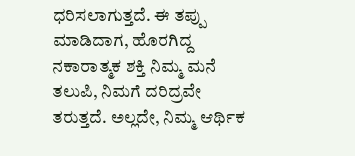ಧರಿಸಲಾಗುತ್ತದೆ. ಈ ತಪ್ಪು ಮಾಡಿದಾಗ, ಹೊರಗಿದ್ದ ನಕಾರಾತ್ಮಕ ಶಕ್ತಿ ನಿಮ್ಮ ಮನೆ ತಲುಪಿ, ನಿಮಗೆ ದರಿದ್ರವೇ ತರುತ್ತದೆ. ಅಲ್ಲದೇ, ನಿಮ್ಮ ಆರ್ಥಿಕ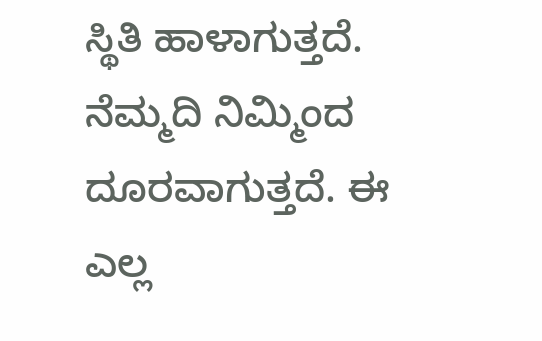ಸ್ಥಿತಿ ಹಾಳಾಗುತ್ತದೆ. ನೆಮ್ಮದಿ ನಿಮ್ಮಿಂದ ದೂರವಾಗುತ್ತದೆ. ಈ ಎಲ್ಲ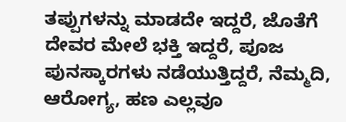ತಪ್ಪುಗಳನ್ನು ಮಾಡದೇ ಇದ್ದರೆ, ಜೊತೆಗೆ ದೇವರ ಮೇಲೆ ಭಕ್ತಿ ಇದ್ದರೆ, ಪೂಜ ಪುನಸ್ಕಾರಗಳು ನಡೆಯುತ್ತಿದ್ದರೆ, ನೆಮ್ಮದಿ, ಆರೋಗ್ಯ, ಹಣ ಎಲ್ಲವೂ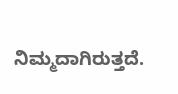ನಿಮ್ಮದಾಗಿರುತ್ತದೆ.